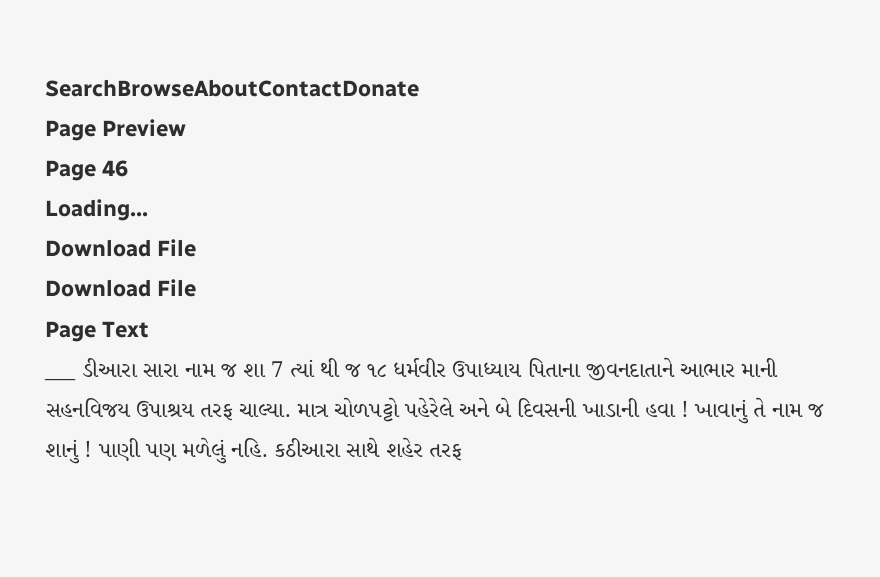SearchBrowseAboutContactDonate
Page Preview
Page 46
Loading...
Download File
Download File
Page Text
___ ડીઆરા સારા નામ જ શા 7 ત્યાં થી જ ૧૮ ધર્મવીર ઉપાધ્યાય પિતાના જીવનદાતાને આભાર માની સહનવિજય ઉપાશ્રય તરફ ચાલ્યા. માત્ર ચોળપટ્ટો પહેરેલે અને બે દિવસની ખાડાની હવા ! ખાવાનું તે નામ જ શાનું ! પાણી પણ મળેલું નહિ. કઠીઆરા સાથે શહેર તરફ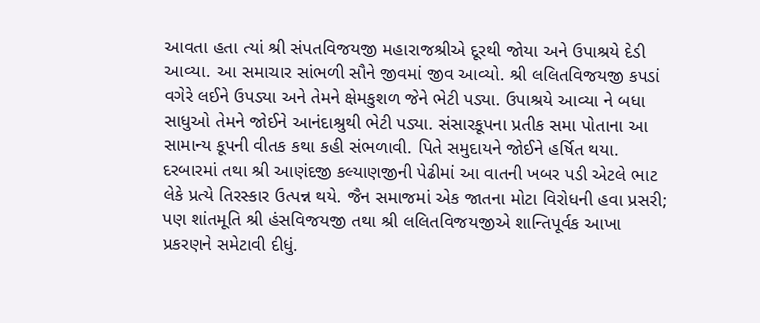આવતા હતા ત્યાં શ્રી સંપતવિજયજી મહારાજશ્રીએ દૂરથી જોયા અને ઉપાશ્રયે દેડી આવ્યા. આ સમાચાર સાંભળી સૌને જીવમાં જીવ આવ્યો. શ્રી લલિતવિજયજી કપડાં વગેરે લઈને ઉપડ્યા અને તેમને ક્ષેમકુશળ જેને ભેટી પડ્યા. ઉપાશ્રયે આવ્યા ને બધા સાધુઓ તેમને જોઈને આનંદાશ્રુથી ભેટી પડ્યા. સંસારકૂપના પ્રતીક સમા પોતાના આ સામાન્ય કૂપની વીતક કથા કહી સંભળાવી. પિતે સમુદાયને જોઈને હર્ષિત થયા. દરબારમાં તથા શ્રી આણંદજી કલ્યાણજીની પેઢીમાં આ વાતની ખબર પડી એટલે ભાટ લેકે પ્રત્યે તિરસ્કાર ઉત્પન્ન થયે. જૈન સમાજમાં એક જાતના મોટા વિરોધની હવા પ્રસરી; પણ શાંતમૂતિ શ્રી હંસવિજયજી તથા શ્રી લલિતવિજયજીએ શાન્તિપૂર્વક આખા પ્રકરણને સમેટાવી દીધું.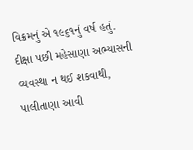વિક્રમનું એ ૧૯૬૧નું વર્ષ હતું. દીક્ષા પછી મહેસાણા અભ્યાસની વ્યવસ્થા ન થઈ શકવાથી, પાલીતાણા આવી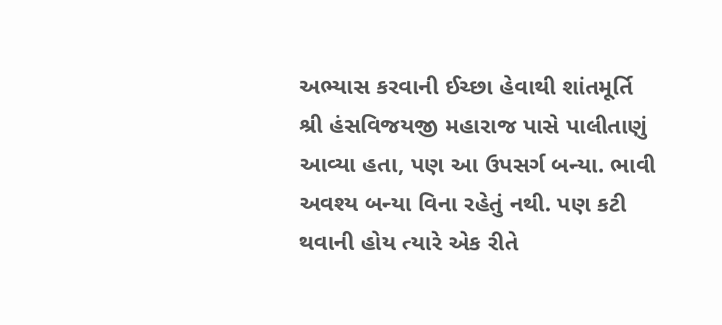અભ્યાસ કરવાની ઈચ્છા હેવાથી શાંતમૂર્તિ શ્રી હંસવિજયજી મહારાજ પાસે પાલીતાણું આવ્યા હતા, પણ આ ઉપસર્ગ બન્યા. ભાવી અવશ્ય બન્યા વિના રહેતું નથી. પણ કટી થવાની હોય ત્યારે એક રીતે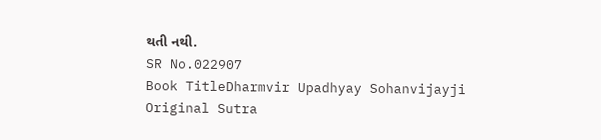થતી નથી.
SR No.022907
Book TitleDharmvir Upadhyay Sohanvijayji
Original Sutra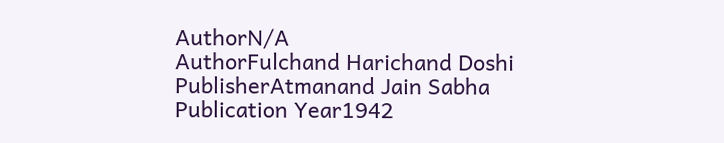AuthorN/A
AuthorFulchand Harichand Doshi
PublisherAtmanand Jain Sabha
Publication Year1942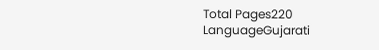Total Pages220
LanguageGujarati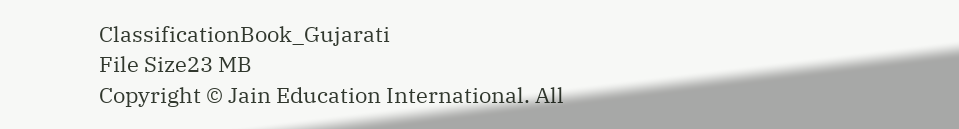ClassificationBook_Gujarati
File Size23 MB
Copyright © Jain Education International. All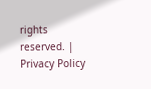rights reserved. | Privacy Policy